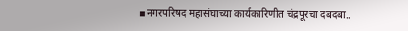▪नगरपरिषद महासंघाच्या कार्यकारिणीत चंद्रपूरचा दबदबा..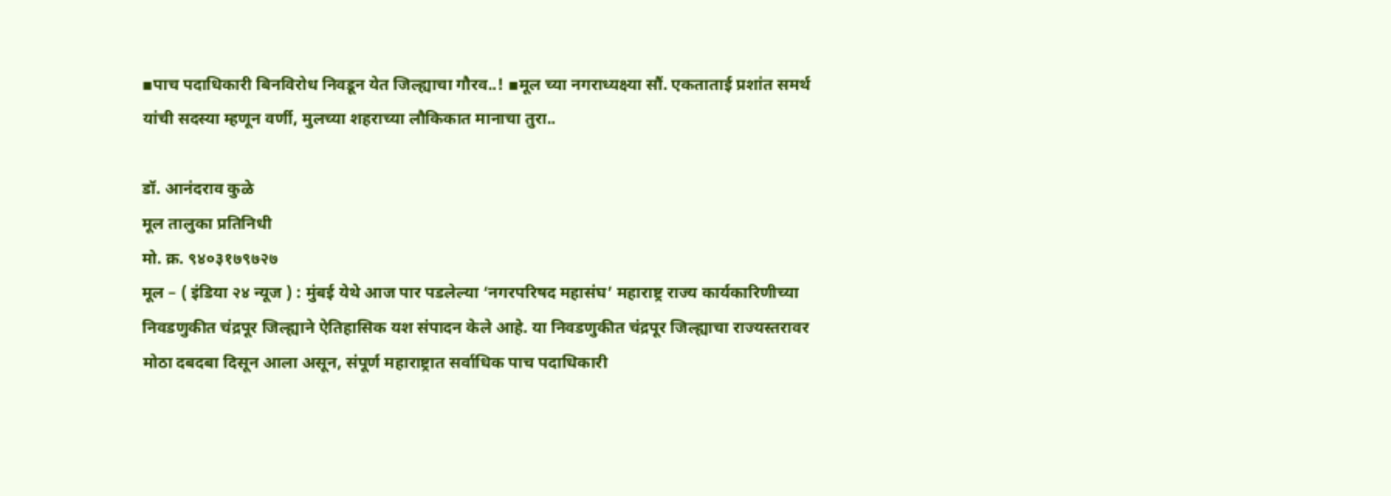▪पाच पदाधिकारी बिनविरोध निवडून येत जिल्ह्याचा गौरव..! ▪मूल च्या नगराध्यक्ष्या सौं. एकताताई प्रशांत समर्थ यांची सदस्या म्हणून वर्णी, मुलच्या शहराच्या लौकिकात मानाचा तुरा..

डॉ. आनंदराव कुळे
मूल तालुका प्रतिनिधी
मो. क्र. ९४०३१७९७२७
मूल – ( इंडिया २४ न्यूज ) : मुंबई येथे आज पार पडलेल्या ‘नगरपरिषद महासंघ’ महाराष्ट्र राज्य कार्यकारिणीच्या निवडणुकीत चंद्रपूर जिल्ह्याने ऐतिहासिक यश संपादन केले आहे. या निवडणुकीत चंद्रपूर जिल्ह्याचा राज्यस्तरावर मोठा दबदबा दिसून आला असून, संपूर्ण महाराष्ट्रात सर्वाधिक पाच पदाधिकारी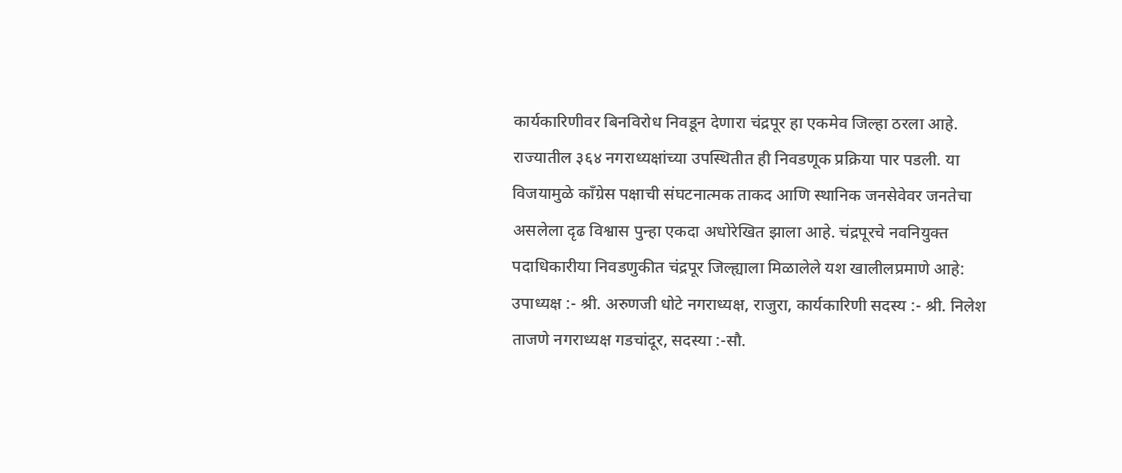कार्यकारिणीवर बिनविरोध निवडून देणारा चंद्रपूर हा एकमेव जिल्हा ठरला आहे. राज्यातील ३६४ नगराध्यक्षांच्या उपस्थितीत ही निवडणूक प्रक्रिया पार पडली. या विजयामुळे काँग्रेस पक्षाची संघटनात्मक ताकद आणि स्थानिक जनसेवेवर जनतेचा असलेला दृढ विश्वास पुन्हा एकदा अधोरेखित झाला आहे. चंद्रपूरचे नवनियुक्त पदाधिकारीया निवडणुकीत चंद्रपूर जिल्ह्याला मिळालेले यश खालीलप्रमाणे आहे: उपाध्यक्ष :- श्री. अरुणजी धोटे नगराध्यक्ष, राजुरा, कार्यकारिणी सदस्य :- श्री. निलेश ताजणे नगराध्यक्ष गडचांदूर, सदस्या :-सौ.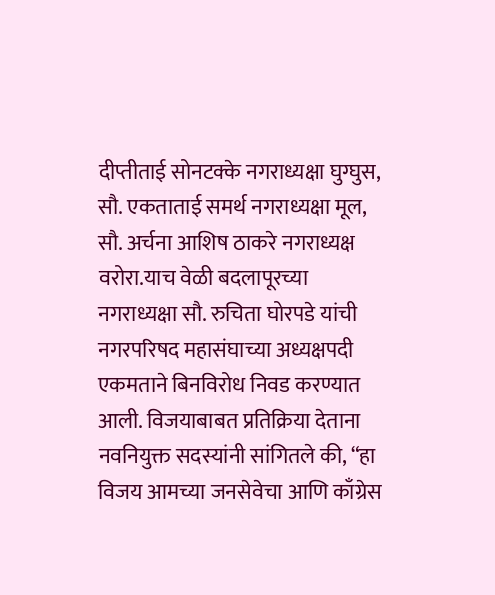दीप्तीताई सोनटक्के नगराध्यक्षा घुग्घुस, सौ. एकताताई समर्थ नगराध्यक्षा मूल, सौ. अर्चना आशिष ठाकरे नगराध्यक्ष वरोरा.याच वेळी बदलापूरच्या नगराध्यक्षा सौ. रुचिता घोरपडे यांची नगरपरिषद महासंघाच्या अध्यक्षपदी एकमताने बिनविरोध निवड करण्यात आली. विजयाबाबत प्रतिक्रिया देताना नवनियुक्त सदस्यांनी सांगितले की, “हा विजय आमच्या जनसेवेचा आणि काँग्रेस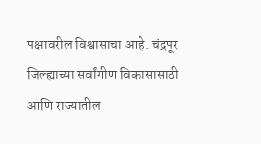पक्षावरील विश्वासाचा आहे. चंद्रपूर जिल्ह्याच्या सर्वांगीण विकासासाठी आणि राज्यातील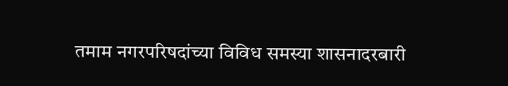तमाम नगरपरिषदांच्या विविध समस्या शासनादरबारी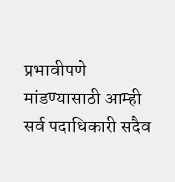प्रभावीपणे मांडण्यासाठी आम्ही सर्व पदाधिकारी सदैव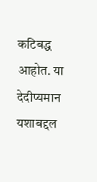कटिबद्ध आहोत. या देदीप्यमान यशाबद्दल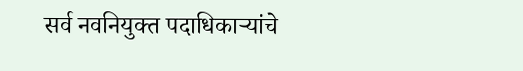सर्व नवनियुक्त पदाधिकाऱ्यांचे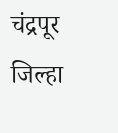चंद्रपूर जिल्हा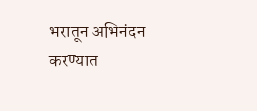भरातून अभिनंदन करण्यात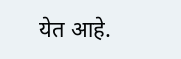येत आहे.